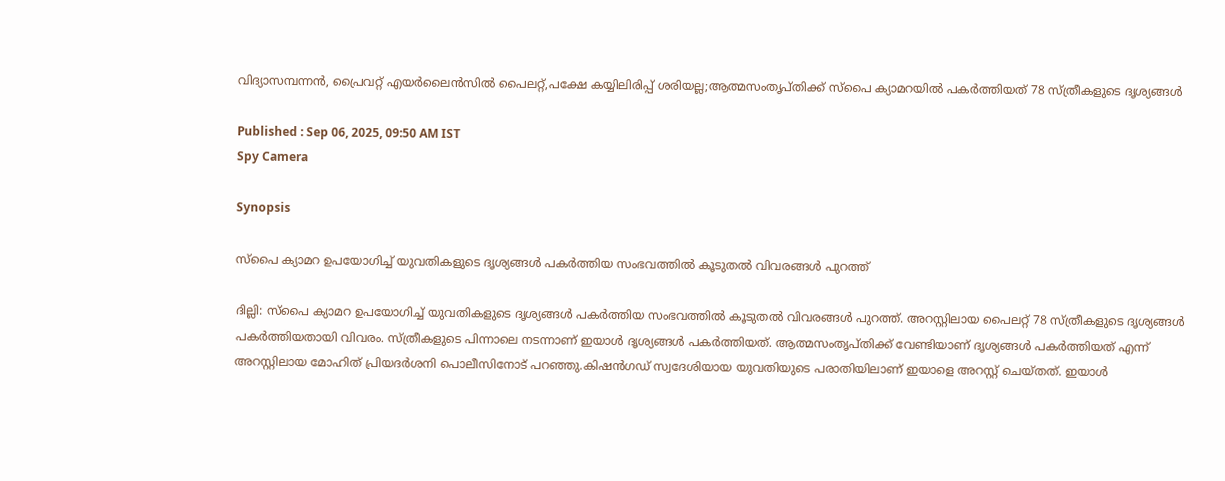വിദ്യാസമ്പന്നന്‍, പ്രൈവറ്റ് എയര്‍ലൈന്‍സില്‍ പൈലറ്റ്,പക്ഷേ കയ്യിലിരിപ്പ് ശരിയല്ല;ആത്മസംതൃപ്തിക്ക് സ്പൈ ക്യാമറയില്‍ പക‌ർത്തിയത് 78 സ്ത്രീകളുടെ ദൃശ്യങ്ങൾ

Published : Sep 06, 2025, 09:50 AM IST
Spy Camera

Synopsis

സ്പൈ ക്യാമറ ഉപയോഗിച്ച് യുവതികളുടെ ദൃശ്യങ്ങൾ പകർത്തിയ സംഭവത്തില്‍ കൂടുതല്‍ വിവരങ്ങൾ പുറത്ത്

ദില്ലി: സ്പൈ ക്യാമറ ഉപയോഗിച്ച് യുവതികളുടെ ദൃശ്യങ്ങൾ പകർത്തിയ സംഭവത്തില്‍ കൂടുതല്‍ വിവരങ്ങൾ പുറത്ത്. അറസ്റ്റിലായ പൈലറ്റ് 78 സ്ത്രീകളുടെ ദൃശ്യങ്ങൾ പകർത്തിയതായി വിവരം. സ്ത്രീകളുടെ പിന്നാലെ നടന്നാണ് ഇയാൾ ദൃശ്യങ്ങൾ പകർത്തിയത്. ആത്മസംതൃപ്തിക്ക് വേണ്ടിയാണ് ദൃശ്യങ്ങൾ പകർത്തിയത് എന്ന് അറസ്റ്റിലായ മോഹിത് പ്രിയദർശനി പൊലീസിനോട് പറഞ്ഞു.കിഷൻഗഡ് സ്വദേശിയായ യുവതിയുടെ പരാതിയിലാണ് ഇയാളെ അറസ്റ്റ് ചെയ്തത്. ഇയാൾ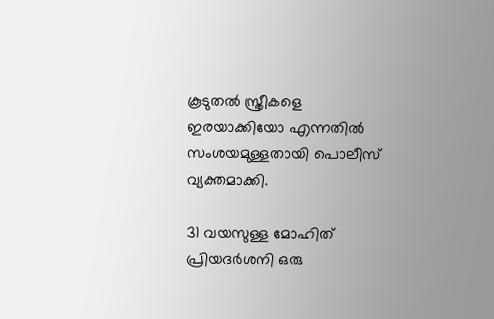കൂടുതൽ സ്ത്രീകളെ ഇരയാക്കിയോ എന്നതില്‍ സംശയമുള്ളതായി പൊലീസ് വ്യക്തമാക്കി.

31 വയസുള്ള മോഹിത് പ്രിയദർശനി ഒരു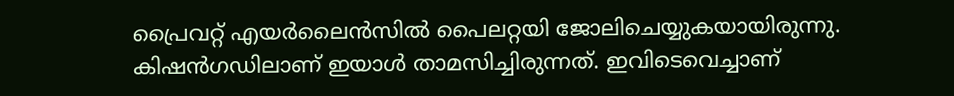പ്രൈവറ്റ് എയര്‍ലൈന്‍സില്‍ പൈലറ്റയി ജോലിചെയ്യുകയായിരുന്നു. കിഷന്‍ഗഡിലാണ് ഇയാൾ താമസിച്ചിരുന്നത്. ഇവിടെവെച്ചാണ്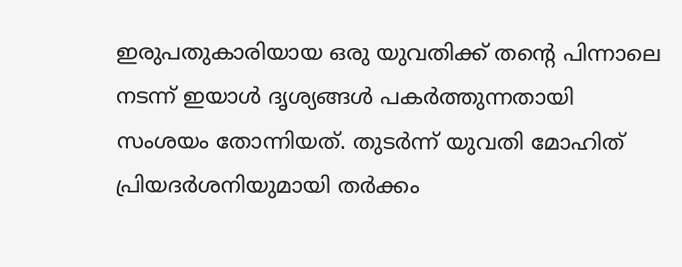ഇരുപതുകാരിയായ ഒരു യുവതിക്ക് തന്‍റെ പിന്നാലെ നടന്ന് ഇയാൾ ദൃശ്യങ്ങൾ പകര്‍ത്തുന്നതായി സംശയം തോന്നിയത്. തുടര്‍ന്ന് യുവതി മോഹിത് പ്രിയദർശനിയുമായി തര്‍ക്കം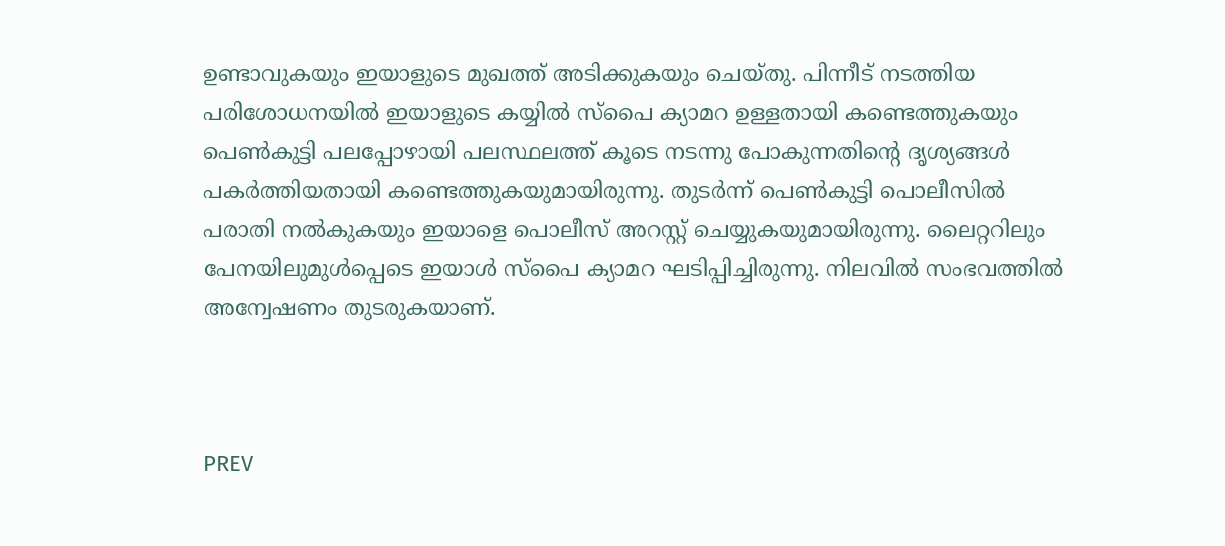ഉണ്ടാവുകയും ഇയാളുടെ മുഖത്ത് അടിക്കുകയും ചെയ്തു. പിന്നീട് നടത്തിയ പരിശോധനയില്‍ ഇയാളുടെ കയ്യില്‍ സ്പൈ ക്യാമറ ഉള്ളതായി കണ്ടെത്തുകയും പെണ്‍കുട്ടി പലപ്പോഴായി പലസ്ഥലത്ത് കൂടെ നടന്നു പോകുന്നതിന്‍റെ ദൃശ്യങ്ങൾ പകര്‍ത്തിയതായി കണ്ടെത്തുകയുമായിരുന്നു. തുടര്‍ന്ന് പെണ്‍കുട്ടി പൊലീസില്‍ പരാതി നല്‍കുകയും ഇയാളെ പൊലീസ് അറസ്റ്റ് ചെയ്യുകയുമായിരുന്നു. ലൈറ്ററിലും പേനയിലുമുൾപ്പെടെ ഇയാൾ സ്പൈ ക്യാമറ ഘടിപ്പിച്ചിരുന്നു. നിലവില്‍ സംഭവത്തില്‍ അന്വേഷണം തുടരുകയാണ്.



PREV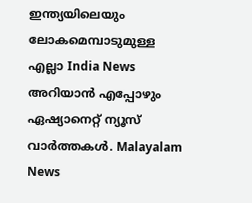ഇന്ത്യയിലെയും ലോകമെമ്പാടുമുള്ള എല്ലാ India News അറിയാൻ എപ്പോഴും ഏഷ്യാനെറ്റ് ന്യൂസ് വാർത്തകൾ. Malayalam News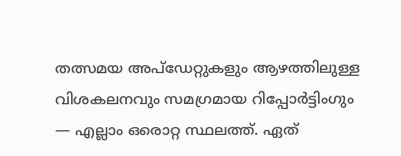തത്സമയ അപ്‌ഡേറ്റുകളും ആഴത്തിലുള്ള വിശകലനവും സമഗ്രമായ റിപ്പോർട്ടിംഗും — എല്ലാം ഒരൊറ്റ സ്ഥലത്ത്. ഏത്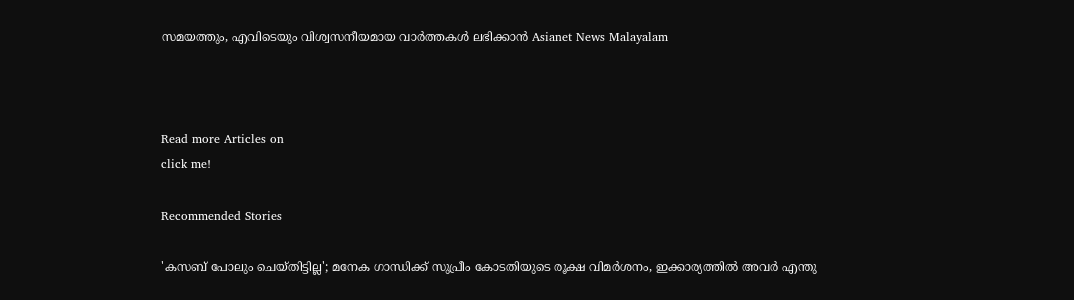സമയത്തും, എവിടെയും വിശ്വസനീയമായ വാർത്തകൾ ലഭിക്കാൻ Asianet News Malayalam



Read more Articles on
click me!

Recommended Stories

'കസബ് പോലും ചെയ്തിട്ടില്ല'; മനേക ഗാന്ധിക്ക് സുപ്രീം കോടതിയുടെ രൂക്ഷ വിമർശനം, ഇക്കാര്യത്തില്‍ അവർ എന്തു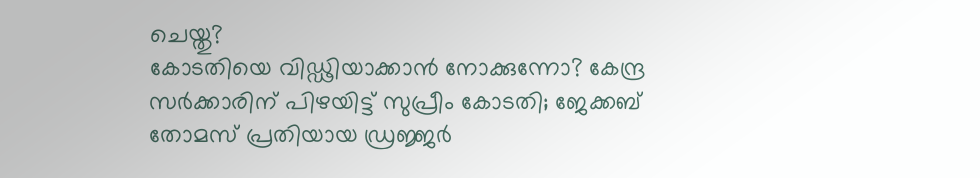ചെയ്തു?
കോടതിയെ വിഡ്ഢിയാക്കാൻ നോക്കുന്നോ? കേന്ദ്ര സർക്കാരിന് പിഴയിട്ട് സുപ്രീം കോടതി; ജേക്കബ് തോമസ് പ്രതിയായ ഡ്രജ്ജർ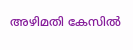അഴിമതി കേസിൽ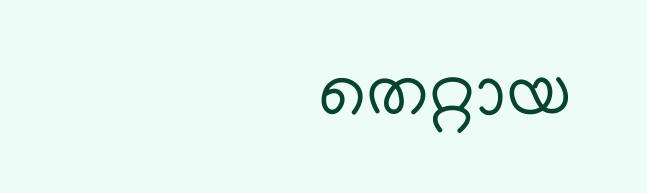തെറ്റായ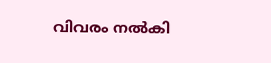വിവരം നൽകി